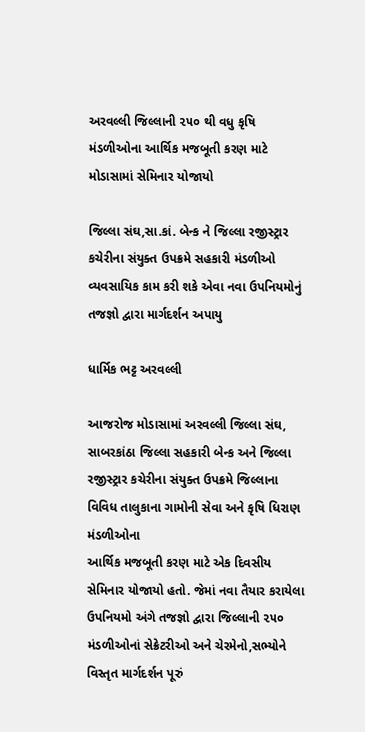અરવલ્લી જિલ્લાની ૨૫૦ થી વધુ કૃષિ મંડળીઓના આર્થિક મજબૂતી કરણ માટે મોડાસામાં સેમિનાર યોજાયો

જિલ્લા સંઘ,સા.કાં. બેન્ક ને જિલ્લા રજીસ્ટ્રાર કચેરીના સંયુક્ત ઉપક્રમે સહકારી મંડળીઓ વ્યવસાયિક કામ કરી શકે એવા નવા ઉપનિયમોનું તજજ્ઞો દ્વારા માર્ગદર્શન અપાયુ

ધાર્મિક ભટ્ટ અરવલ્લી

આજરોજ મોડાસામાં અરવલ્લી જિલ્લા સંઘ, સાબરકાંઠા જિલ્લા સહકારી બેન્ક અને જિલ્લા રજીસ્ટ્રાર કચેરીના સંયુક્ત ઉપક્રમે જિલ્લાના વિવિધ તાલુકાના ગામોની સેવા અને કૃષિ ધિરાણ મંડળીઓના
આર્થિક મજબૂતી કરણ માટે એક દિવસીય સેમિનાર યોજાયો હતો. જેમાં નવા તૈયાર કરાયેલા ઉપનિયમો અંગે તજજ્ઞો દ્વારા જિલ્લાની ૨૫૦ મંડળીઓનાં સેક્રેટરીઓ અને ચેરમેનો,સભ્યોને વિસ્તૃત માર્ગદર્શન પૂરું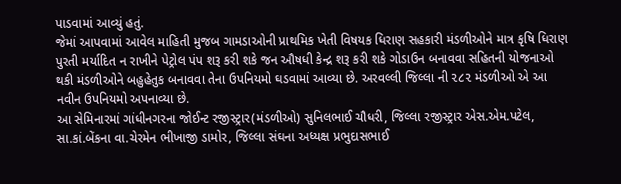પાડવામાં આવ્યું હતું.
જેમાં આપવામાં આવેલ માહિતી મુજબ ગામડાઓની પ્રાથમિક ખેતી વિષયક ધિરાણ સહકારી મંડળીઓને માત્ર કૃષિ ધિરાણ પુરતી મર્યાદિત ન રાખીને પેટ્રોલ પંપ શરૂ કરી શકે જન ઔષધી કેન્દ્ર શરૂ કરી શકે ગોડાઉન બનાવવા સહિતની યોજનાઓ થકી મંડળીઓને બહુહેતુક બનાવવા તેના ઉપનિયમો ઘડવામાં આવ્યા છે. અરવલ્લી જિલ્લા ની ૨૮૨ મંડળીઓ એ આ નવીન ઉપનિયમો અપનાવ્યા છે.
આ સેમિનારમાં ગાંધીનગરના જોઈન્ટ રજીસ્ટ્રાર(મંડળીઓ) સુનિલભાઈ ચૌધરી, જિલ્લા રજીસ્ટ્રાર એસ.એમ.પટેલ, સા.કાં.બેંકના વા.ચેરમેન ભીખાજી ડામોર, જિલ્લા સંઘના અધ્યક્ષ પ્રભુદાસભાઈ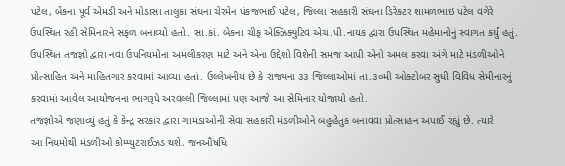પટેલ, બેંકના પૂર્વ એમડી અને મોડાસા તાલુકા સંઘના ચેરમેન પંકજભાઈ પટેલ, જિલ્લા સહકારી સંઘના ડિરેકટર શામળભાઇ પટેલ વગેરે ઉપસ્થિત રહી સેમિનારને સફળ બનાવ્યો હતો. સા.કાં. બેકના ચીફ એક્ઝિક્યુટિવ એચ.પી.નાયક દ્વારા ઉપસ્થિત મહેમાનોનું સ્વાગત કર્યું હતું.
ઉપસ્થિત તજજ્ઞો દ્વારા નવા ઉપનિયમોના અમલીકરણ માટે અને એના ઉદ્દેશો વિશેની સમજ આપી એનો અમલ કરવા અંગે માટે મંડળીઓને પ્રોત્સાહિત અને માહિતગાર કરવામાં આવ્યા હતાં. ઉલ્લેખનીય છે કે રાજ્યના ૩૩ જિલ્લાઓમાં તા.૩૦મી ઓક્ટોબર સુધી વિવિધ સેમીનારનું કરવામાં આવેલ આયોજનના ભાગરૂપે અરવલ્લી જિલ્લામાં પણ આજે આ સેમિનાર યોજાયો હતો.
તજજ્ઞોએ જણાવ્યું હતું કે કેન્દ્ર સરકાર દ્વારા ગામડાઓની સેવા સહકારી મંડળીઓને બહુહેતુક બનાવવા પ્રોત્સાહન અપાઈ રહ્યું છે. ત્યારે
આ નિયમોથી મંડળીઓ કોમ્પ્યુટરાઈઝડ થશે. જનઔષધિ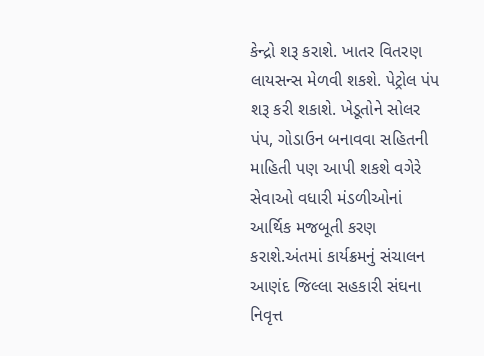કેન્દ્રો શરૂ કરાશે. ખાતર વિતરણ લાયસન્સ મેળવી શકશે. પેટ્રોલ પંપ શરૂ કરી શકાશે. ખેડૂતોને સોલર પંપ, ગોડાઉન બનાવવા સહિતની માહિતી પણ આપી શકશે વગેરે સેવાઓ વધારી મંડળીઓનાં આર્થિક મજબૂતી કરણ કરાશે.અંતમાં કાર્યક્રમનું સંચાલન આણંદ જિલ્લા સહકારી સંઘના નિવૃત્ત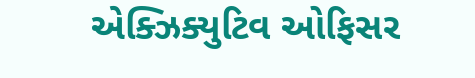એક્ઝિક્યુટિવ ઓફિસર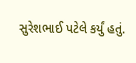સુરેશભાઈ પટેલે કર્યું હતું.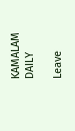KAMALAM DAILY

Leave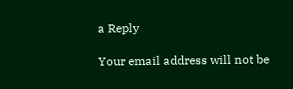a Reply

Your email address will not be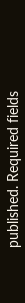published. Required fields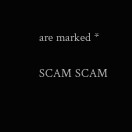are marked *

SCAM SCAM